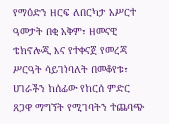የማዕድን ዘርፍ ለበርካታ አሥርተ ዓመታት በቂ አቅም፣ ዘመናዊ ቴክኖሎጂ እና የተቀናጀ የመረጃ ሥርዓት ሳይገነባለት በመቆየቱ፣ ሀገራችን ከሰፊው የከርሰ ምድር ጸጋዋ ማግኘት የሚገባትን ተጨባጭ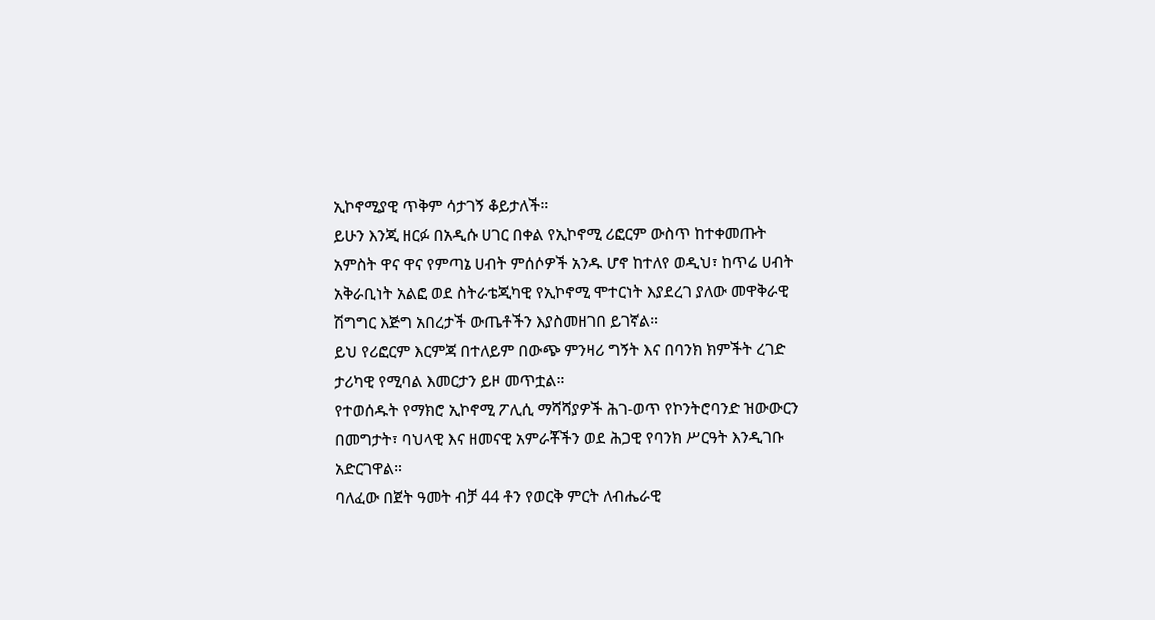ኢኮኖሚያዊ ጥቅም ሳታገኝ ቆይታለች።
ይሁን እንጂ ዘርፉ በአዲሱ ሀገር በቀል የኢኮኖሚ ሪፎርም ውስጥ ከተቀመጡት አምስት ዋና ዋና የምጣኔ ሀብት ምሰሶዎች አንዱ ሆኖ ከተለየ ወዲህ፣ ከጥሬ ሀብት አቅራቢነት አልፎ ወደ ስትራቴጂካዊ የኢኮኖሚ ሞተርነት እያደረገ ያለው መዋቅራዊ ሽግግር እጅግ አበረታች ውጤቶችን እያስመዘገበ ይገኛል።
ይህ የሪፎርም እርምጃ በተለይም በውጭ ምንዛሪ ግኝት እና በባንክ ክምችት ረገድ ታሪካዊ የሚባል እመርታን ይዞ መጥቷል።
የተወሰዱት የማክሮ ኢኮኖሚ ፖሊሲ ማሻሻያዎች ሕገ-ወጥ የኮንትሮባንድ ዝውውርን በመግታት፣ ባህላዊ እና ዘመናዊ አምራቾችን ወደ ሕጋዊ የባንክ ሥርዓት እንዲገቡ አድርገዋል።
ባለፈው በጀት ዓመት ብቻ 44 ቶን የወርቅ ምርት ለብሔራዊ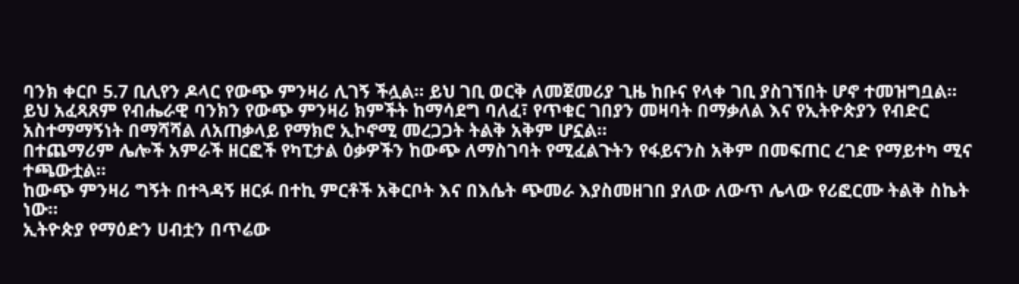ባንክ ቀርቦ 5.7 ቢሊየን ዶላር የውጭ ምንዛሪ ሊገኝ ችሏል። ይህ ገቢ ወርቅ ለመጀመሪያ ጊዜ ከቡና የላቀ ገቢ ያስገኘበት ሆኖ ተመዝግቧል፡፡
ይህ አፈጻጸም የብሔራዊ ባንክን የውጭ ምንዛሪ ክምችት ከማሳደግ ባለፈ፣ የጥቁር ገበያን መዛባት በማቃለል እና የኢትዮጵያን የብድር አስተማማኝነት በማሻሻል ለአጠቃላይ የማክሮ ኢኮኖሚ መረጋጋት ትልቅ አቅም ሆኗል።
በተጨማሪም ሌሎች አምራች ዘርፎች የካፒታል ዕቃዎችን ከውጭ ለማስገባት የሚፈልጉትን የፋይናንስ አቅም በመፍጠር ረገድ የማይተካ ሚና ተጫውቷል።
ከውጭ ምንዛሪ ግኝት በተጓዳኝ ዘርፉ በተኪ ምርቶች አቅርቦት እና በእሴት ጭመራ እያስመዘገበ ያለው ለውጥ ሌላው የሪፎርሙ ትልቅ ስኬት ነው።
ኢትዮጵያ የማዕድን ሀብቷን በጥሬው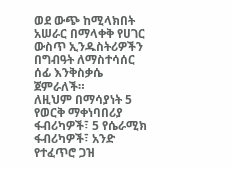ወደ ውጭ ከሚላክበት አሠራር በማላቀቅ የሀገር ውስጥ ኢንዱስትሪዎችን በግብዓት ለማስተሳሰር ሰፊ እንቅስቃሴ ጀምራለች።
ለዚህም በማሳያነት 5 የወርቅ ማቀነባበሪያ ፋብሪካዎች፣ 5 የሴራሚክ ፋብሪካዎች፣ አንድ የተፈጥሮ ጋዝ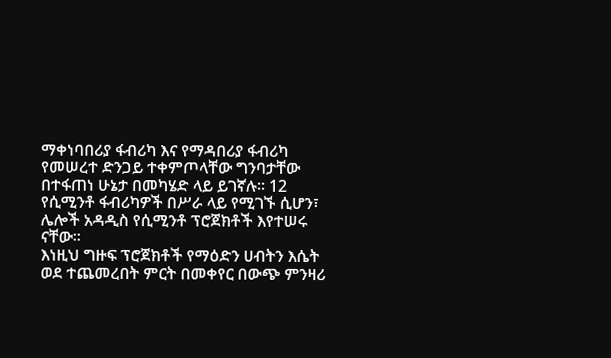ማቀነባበሪያ ፋብሪካ እና የማዳበሪያ ፋብሪካ የመሠረተ ድንጋይ ተቀምጦላቸው ግንባታቸው በተፋጠነ ሁኔታ በመካሄድ ላይ ይገኛሉ። 12 የሲሚንቶ ፋብሪካዎች በሥራ ላይ የሚገኙ ሲሆን፣ ሌሎች አዳዲስ የሲሚንቶ ፕሮጀክቶች እየተሠሩ ናቸው፡፡
እነዚህ ግዙፍ ፕሮጀክቶች የማዕድን ሀብትን እሴት ወደ ተጨመረበት ምርት በመቀየር በውጭ ምንዛሪ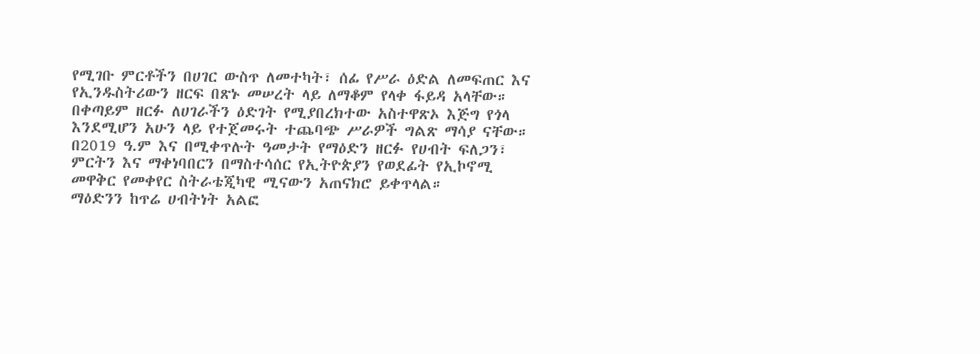የሚገቡ ምርቶችን በሀገር ውስጥ ለመተካት፣ ሰፊ የሥራ ዕድል ለመፍጠር እና የኢንዱስትሪውን ዘርፍ በጽኑ መሠረት ላይ ለማቆም የላቀ ፋይዳ አላቸው።
በቀጣይም ዘርፉ ለሀገራችን ዕድገት የሚያበረክተው አስተዋጽኦ እጅግ የጎላ እንደሚሆን አሁን ላይ የተጀመሩት ተጨባጭ ሥራዎች ግልጽ ማሳያ ናቸው።
በ2019 ዓ.ም እና በሚቀጥሉት ዓመታት የማዕድን ዘርፉ የሀብት ፍለጋን፣ ምርትን እና ማቀነባበርን በማስተሳሰር የኢትዮጵያን የወደፊት የኢኮኖሚ መዋቅር የመቀየር ስትራቴጂካዊ ሚናውን አጠናክሮ ይቀጥላል።
ማዕድንን ከጥሬ ሀብትነት አልፎ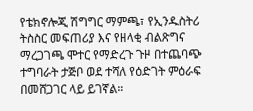የቴክኖሎጂ ሽግግር ማምጫ፣ የኢንዱስትሪ ትስስር መፍጠሪያ እና የዘላቂ ብልጽግና ማረጋገጫ ሞተር የማድረጉ ጉዞ በተጨባጭ ተግባራት ታጅቦ ወደ ተሻለ የዕድገት ምዕራፍ በመሸጋገር ላይ ይገኛል።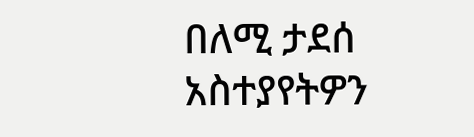በለሚ ታደሰ
አስተያየትዎን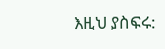እዚህ ያስፍሩ: